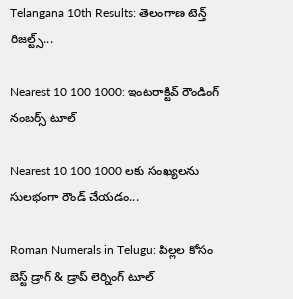Telangana 10th Results: తెలంగాణ టెన్త్ రిజల్ట్స్...

Nearest 10 100 1000: ఇంటరాక్టివ్ రౌండింగ్ నంబర్స్ టూల్

Nearest 10 100 1000 లకు సంఖ్యలను సులభంగా రౌండ్ చేయడం...

Roman Numerals in Telugu: పిల్లల కోసం బెస్ట్ డ్రాగ్ & డ్రాప్ లెర్నింగ్ టూల్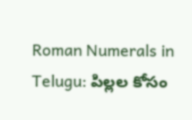Roman Numerals in Telugu: పిల్లల కోసం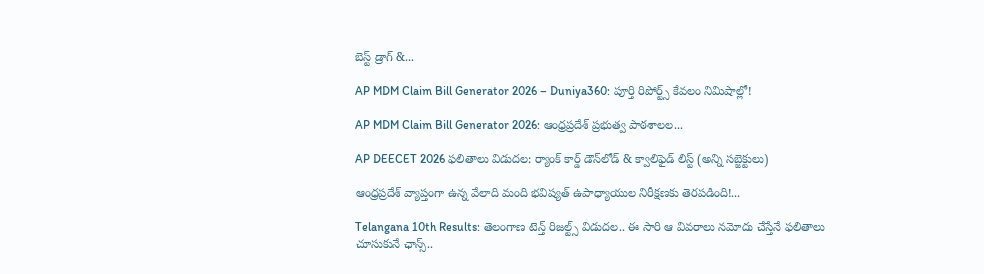బెస్ట్ డ్రాగ్ &...

AP MDM Claim Bill Generator 2026 – Duniya360: పూర్తి రిపోర్ట్స్ కేవలం నిమిషాల్లో!

AP MDM Claim Bill Generator 2026: ఆంధ్రప్రదేశ్ ప్రభుత్వ పాఠశాలల...

AP DEECET 2026 ఫలితాలు విడుదల: ర్యాంక్ కార్డ్ డౌన్‌లోడ్ & క్వాలిఫైడ్ లిస్ట్ (అన్ని సబ్జెక్టులు)

ఆంధ్రప్రదేశ్ వ్యాప్తంగా ఉన్న వేలాది మంది భవిష్యత్ ఉపాధ్యాయుల నిరీక్షణకు తెరపడింది!...

Telangana 10th Results: తెలంగాణ టెన్త్ రిజల్ట్స్ విడుదల.. ఈ సారి ఆ వివరాలు నమోదు చేస్తేనే ఫలితాలు చూసుకునే ఛాన్స్..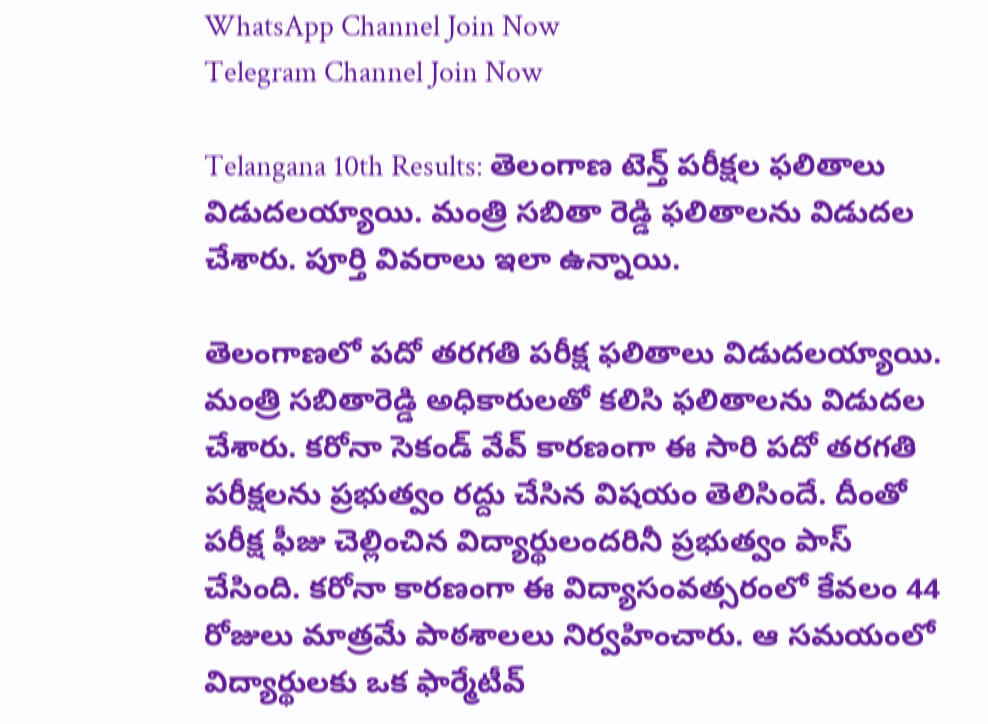WhatsApp Channel Join Now
Telegram Channel Join Now

Telangana 10th Results: తెలంగాణ టెన్త్ పరీక్షల ఫలితాలు విడుదలయ్యాయి. మంత్రి సబితా రెడ్డి ఫలితాలను విడుదల చేశారు. పూర్తి వివరాలు ఇలా ఉన్నాయి.

తెలంగాణలో పదో తరగతి పరీక్ష ఫలితాలు విడుదలయ్యాయి. మంత్రి సబితారెడ్డి అధికారులతో కలిసి ఫలితాలను విడుదల చేశారు. కరోనా సెకండ్ వేవ్ కారణంగా ఈ సారి పదో తరగతి పరీక్షలను ప్రభుత్వం రద్దు చేసిన విషయం తెలిసిందే. దీంతో పరీక్ష ఫీజు చెల్లించిన విద్యార్థులందరినీ ప్రభుత్వం పాస్ చేసింది. కరోనా కారణంగా ఈ విద్యాసంవత్సరంలో కేవలం 44 రోజులు మాత్రమే పాఠశాలలు నిర్వహించారు. ఆ సమయంలో విద్యార్థులకు ఒక ఫార్మేటీవ్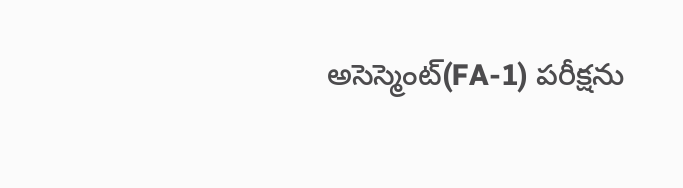అసెస్మెంట్(FA-1) పరీక్షను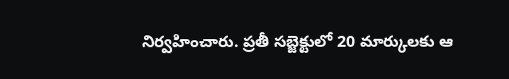నిర్వహించారు. ప్రతీ సబ్జెక్టులో 20 మార్కులకు ఆ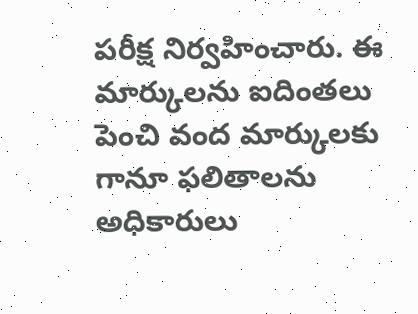పరీక్ష నిర్వహించారు. ఈ మార్కులను ఐదింతలు పెంచి వంద మార్కులకు గానూ ఫలితాలను అధికారులు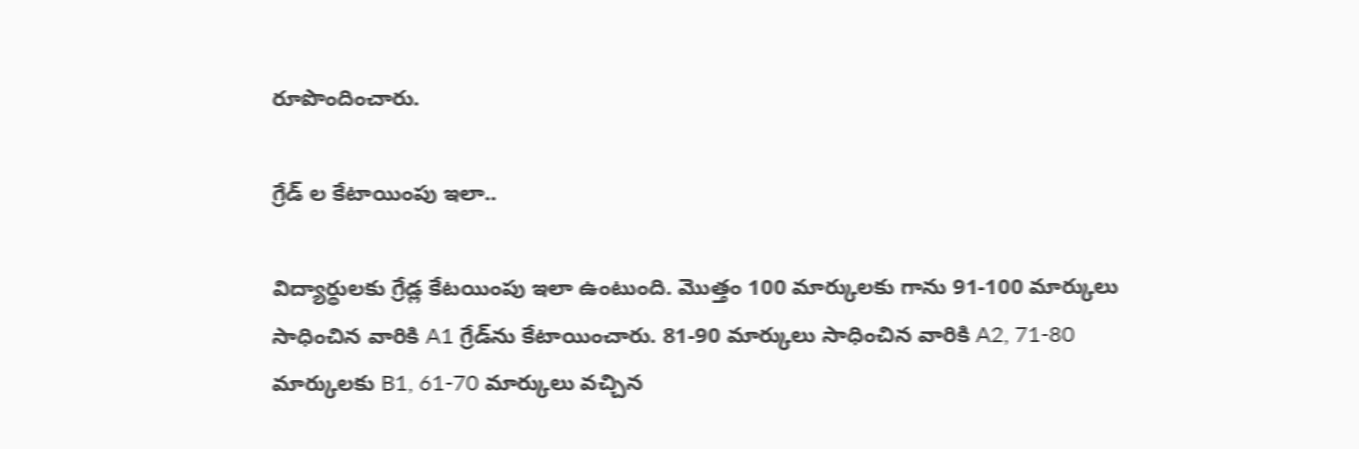రూపొందించారు.

గ్రేడ్ ల కేటాయింపు ఇలా..

విద్యార్థులకు గ్రేడ్ల కేటయింపు ఇలా ఉంటుంది. మొత్తం 100 మార్కులకు గాను 91-100 మార్కులు సాధించిన వారికి A1 గ్రేడ్‌ను కేటాయించారు. 81-90 మార్కులు సాధించిన వారికి A2, 71-80 మార్కులకు B1, 61-70 మార్కులు వచ్చిన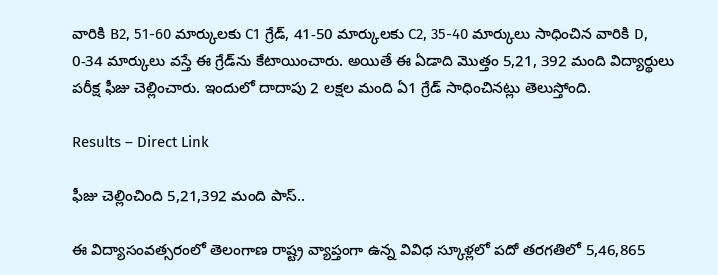వారికి B2, 51-60 మార్కులకు C1 గ్రేడ్, 41-50 మార్కులకు C2, 35-40 మార్కులు సాధించిన వారికి D, 0-34 మార్కులు వస్తే ఈ గ్రేడ్‌ను కేటాయించారు. అయితే ఈ ఏడాది మొత్తం 5,21, 392 మంది విద్యార్థులు పరీక్ష ఫీజు చెల్లించారు. ఇందులో దాదాపు 2 లక్షల మంది ఏ1 గ్రేడ్ సాధించినట్లు తెలుస్తోంది.

Results – Direct Link

ఫీజు చెల్లించింది 5,21,392 మంది పాస్..

ఈ విద్యాసంవత్సరంలో తెలంగాణ రాష్ట్ర వ్యాప్తంగా ఉన్న వివిధ స్కూళ్లలో పదో తరగతిలో 5,46,865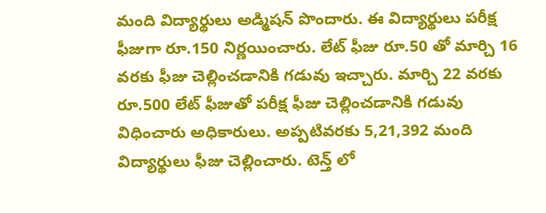మంది విద్యార్థులు అడ్మిషన్ పొందారు. ఈ విద్యార్థులు పరీక్ష ఫీజుగా రూ.150 నిర్ణయించారు. లేట్ ఫీజు రూ.50 తో మార్చి 16 వరకు ఫీజు చెల్లించడానికి గడువు ఇచ్చారు. మార్చి 22 వరకు రూ.500 లేట్ ఫీజుతో పరీక్ష ఫీజు చెల్లించడానికి గడువు విధించారు అధికారులు. అప్పటివరకు 5,21,392 మంది విద్యార్థులు ఫీజు చెల్లించారు. టెన్త్ లో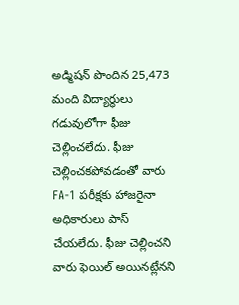అడ్మిషన్ పొందిన 25,473 మంది విద్యార్థులు గడువులోగా ఫీజు చెల్లించలేదు. ఫీజు చెల్లించకపోవడంతో వారు FA-1 పరీక్షకు హాజరైనా అధికారులు పాస్ చేయలేదు. ఫీజు చెల్లించని వారు ఫెయిల్ అయినట్లేనని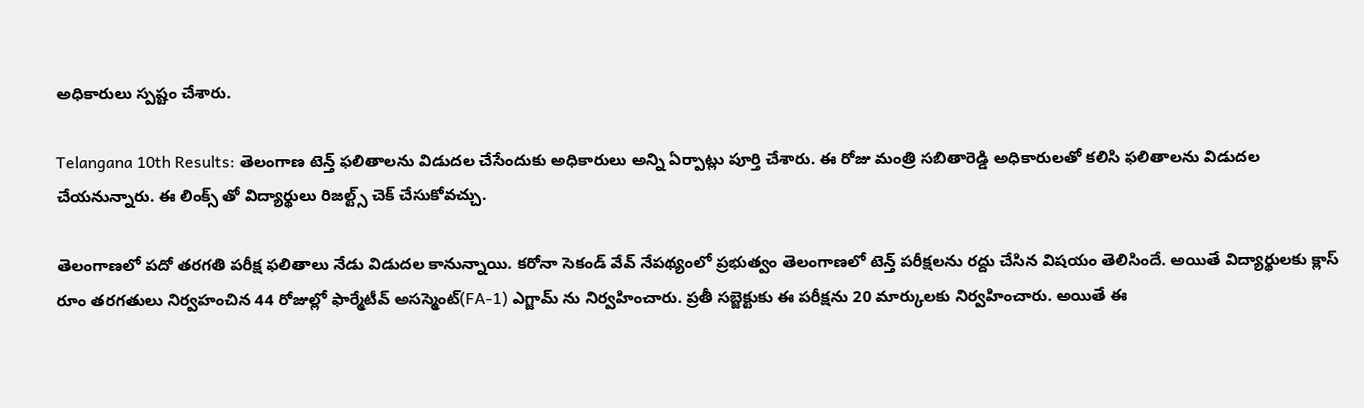అధికారులు స్పష్టం చేశారు.

Telangana 10th Results: తెలంగాణ టెన్త్ ఫలితాలను విడుదల చేసేందుకు అధికారులు అన్ని ఏర్పాట్లు పూర్తి చేశారు. ఈ రోజు మంత్రి సబితారెడ్డి అధికారులతో కలిసి ఫలితాలను విడుదల చేయనున్నారు. ఈ లింక్స్ తో విద్యార్థులు రిజల్ట్స్ చెక్ చేసుకోవచ్చు.

తెలంగాణలో పదో తరగతి పరీక్ష ఫలితాలు నేడు విడుదల కానున్నాయి. కరోనా సెకండ్ వేవ్ నేపథ్యంలో ప్రభుత్వం తెలంగాణలో టెన్త్ పరీక్షలను రద్దు చేసిన విషయం తెలిసిందే. అయితే విద్యార్థులకు క్లాస్ రూం తరగతులు నిర్వహంచిన 44 రోజుల్లో ఫార్మేటీవ్ అసస్మెంట్(FA-1) ఎగ్జామ్ ను నిర్వహించారు. ప్రతీ సబ్జెక్టుకు ఈ పరీక్షను 20 మార్కులకు నిర్వహించారు. అయితే ఈ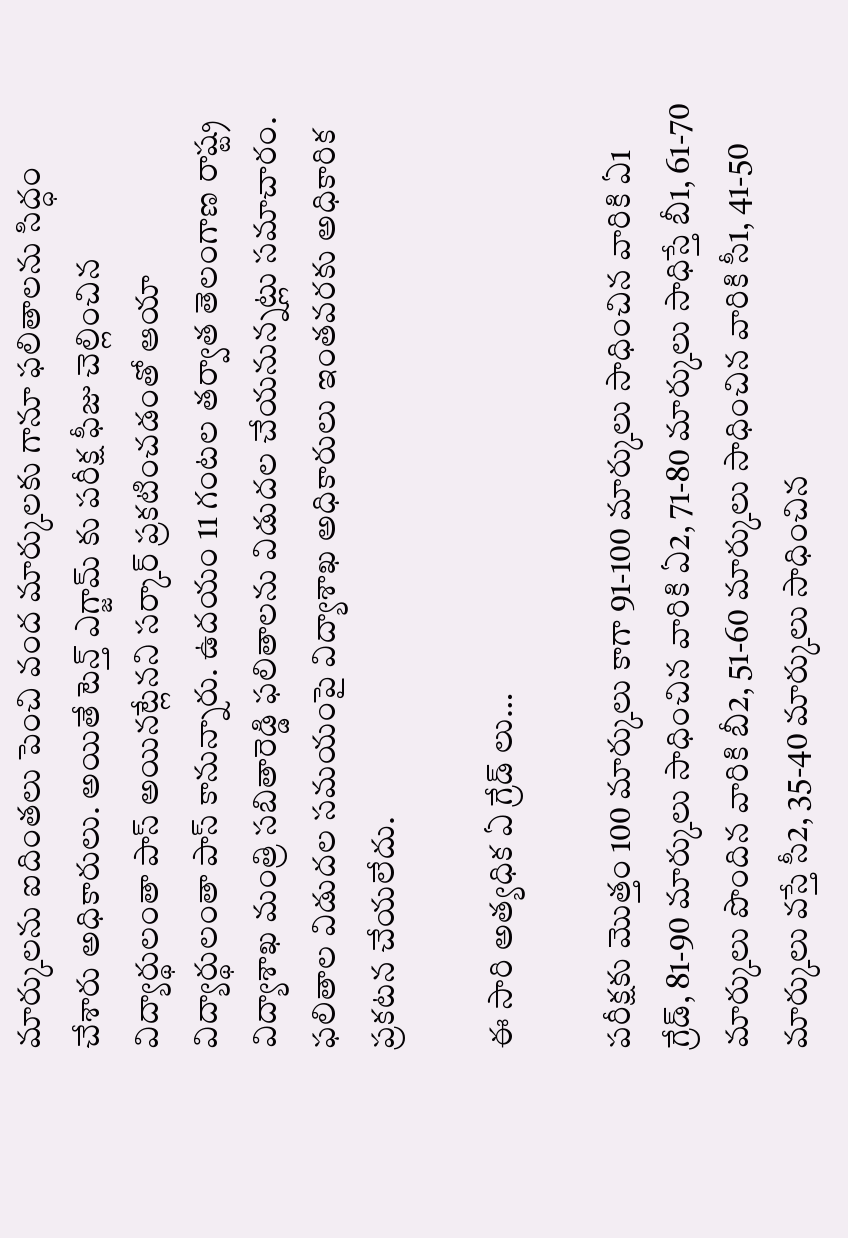మార్కులను ఐదింతలు పెంచి వంద మార్కులకు గానూ ఫలితాలను సిద్ధం చేశారు అధికారులు. అయితే టెన్త్ ఎగ్జామ్ కు పరీక్ష ఫీజు చెల్లించిన విద్యార్థులంతా పాస్ అయినట్లేనని సర్కార్ ప్రకటించడంతో ఆయా విద్యార్థులంతా పాస్ కానున్నారు. ఉదయం 11 గంటల తర్వాత తెలంగాణ రాష్ట్ర విద్యాశాఖ మంత్రి సబితారెడ్డి ఫలితాలను విడుదల చేయనున్నట్లు సమాచారం. ఫలితాల విడుదల సమయంపై విద్యాశాఖ అధికారులు ఇంతవరకు అధికారిక ప్రకటన చేయలేదు.

ఈ సారి అత్యధిక ఏ గ్రేడ్ లు…

పరీక్షకు మొత్తం 100 మార్కులు కాగా 91-100 మార్కులు సాధించిన వారికి ఏ1 గ్రేడ్‌, 81-90 మార్కులు సాధించిన వారికి ఏ2, 71-80 మార్కులు సాధిస్తే బీ1, 61-70 మార్కులు పొందిన వారికి బీ2, 51-60 మార్కులు సాధించిన వారికి సీ1, 41-50 మార్కులు వస్తే సీ2, 35-40 మార్కులు సాధించిన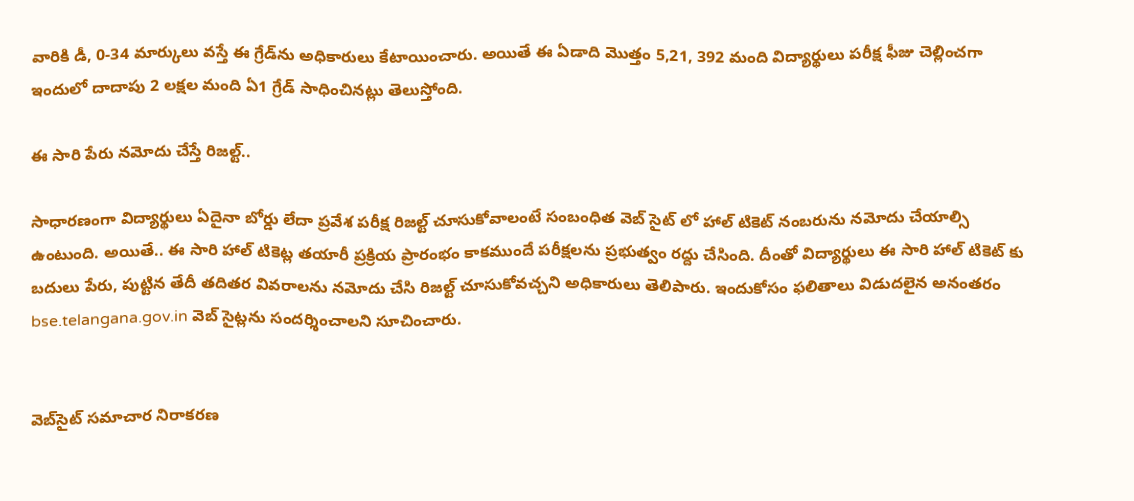వారికి డీ, 0-34 మార్కులు వస్తే ఈ గ్రేడ్‌ను అధికారులు కేటాయించారు. అయితే ఈ ఏడాది మొత్తం 5,21, 392 మంది విద్యార్థులు పరీక్ష ఫీజు చెల్లించగా ఇందులో దాదాపు 2 లక్షల మంది ఏ1 గ్రేడ్ సాధించినట్లు తెలుస్తోంది.

ఈ సారి పేరు నమోదు చేస్తే రిజల్ట్..

సాధారణంగా విద్యార్థులు ఏదైనా బోర్డు లేదా ప్రవేశ పరీక్ష రిజల్ట్ చూసుకోవాలంటే సంబంధిత వెబ్ సైట్ లో హాల్ టికెట్ నంబరును నమోదు చేయాల్సి ఉంటుంది. అయితే.. ఈ సారి హాల్ టికెట్ల తయారీ ప్రక్రియ ప్రారంభం కాకముందే పరీక్షలను ప్రభుత్వం రద్దు చేసింది. దీంతో విద్యార్థులు ఈ సారి హాల్ టికెట్ కు బదులు పేరు, పుట్టిన తేదీ తదితర వివరాలను నమోదు చేసి రిజల్ట్ చూసుకోవచ్చని అధికారులు తెలిపారు. ఇందుకోసం ఫలితాలు విడుదలైన అనంతరం bse.telangana.gov.in వెబ్ సైట్లను సందర్శించాలని సూచించారు.


వెబ్‌సైట్ సమాచార నిరాకరణ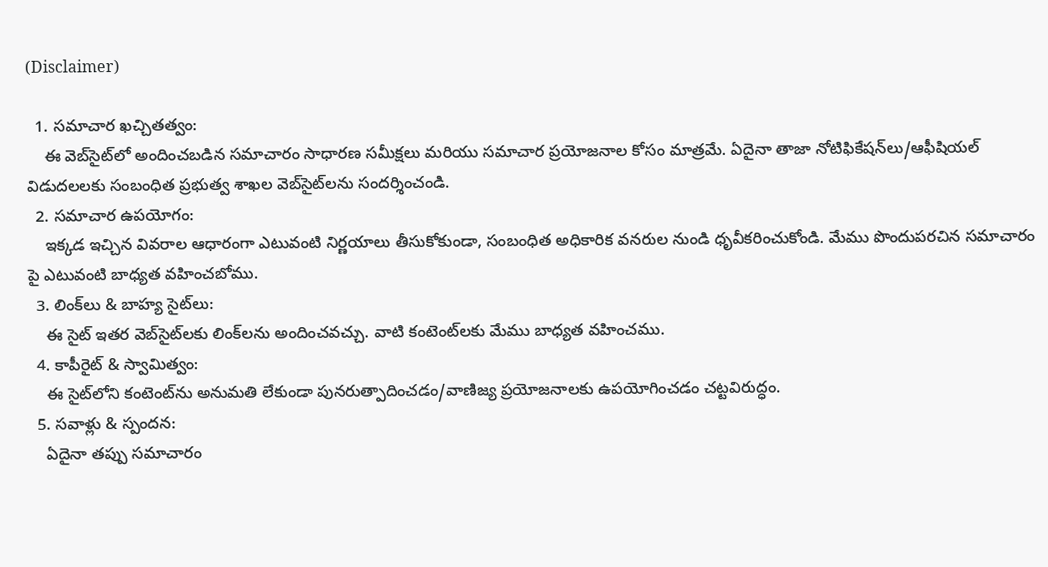(Disclaimer)

  1. సమాచార ఖచ్చితత్వం:
    ఈ వెబ్‌సైట్‌లో అందించబడిన సమాచారం సాధారణ సమీక్షలు మరియు సమాచార ప్రయోజనాల కోసం మాత్రమే. ఏదైనా తాజా నోటిఫికేషన్‌లు/ఆఫీషియల్ విడుదలలకు సంబంధిత ప్రభుత్వ శాఖల వెబ్‌సైట్‌లను సందర్శించండి.
  2. సమాచార ఉపయోగం:
    ఇక్కడ ఇచ్చిన వివరాల ఆధారంగా ఎటువంటి నిర్ణయాలు తీసుకోకుండా, సంబంధిత అధికారిక వనరుల నుండి ధృవీకరించుకోండి. మేము పొందుపరచిన సమాచారం పై ఎటువంటి బాధ్యత వహించబోము.
  3. లింక్‌లు & బాహ్య సైట్‌లు:
    ఈ సైట్ ఇతర వెబ్‌సైట్‌లకు లింక్‌లను అందించవచ్చు. వాటి కంటెంట్‌లకు మేము బాధ్యత వహించము.
  4. కాపీరైట్ & స్వామిత్వం:
    ఈ సైట్‌లోని కంటెంట్‌ను అనుమతి లేకుండా పునరుత్పాదించడం/వాణిజ్య ప్రయోజనాలకు ఉపయోగించడం చట్టవిరుద్ధం.
  5. సవాళ్లు & స్పందన:
    ఏదైనా తప్పు సమాచారం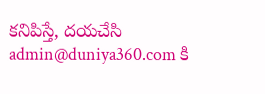కనిపిస్తే, దయచేసి admin@duniya360.com కి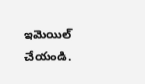ఇమెయిల్ చేయండి.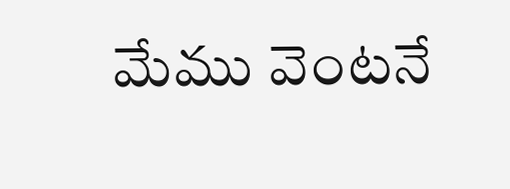మేము వెంటనే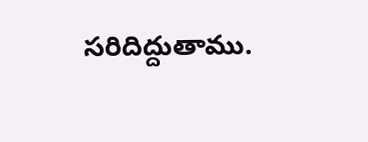సరిదిద్దుతాము.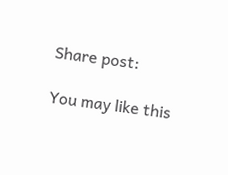Share post:

You may like this